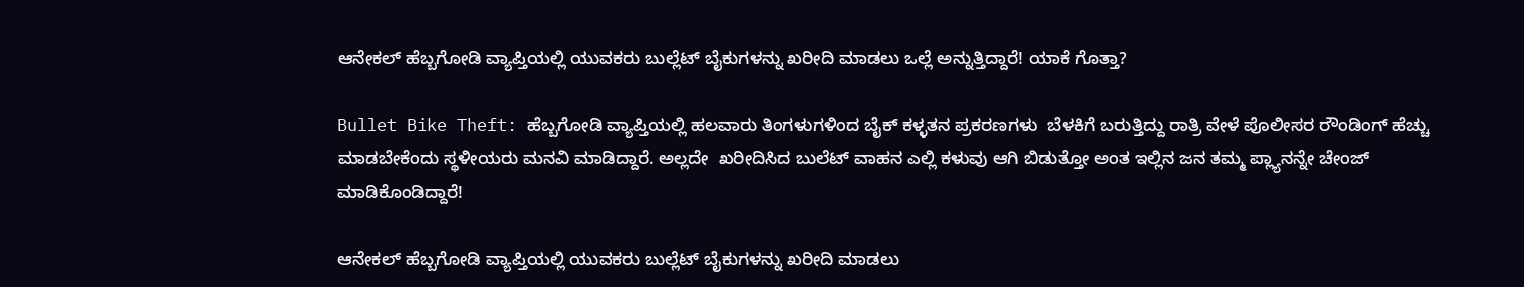ಆನೇಕಲ್ ಹೆಬ್ಬಗೋಡಿ ವ್ಯಾಪ್ತಿಯಲ್ಲಿ ಯುವಕರು ಬುಲ್ಲೆಟ್ ಬೈಕುಗಳನ್ನು ಖರೀದಿ ಮಾಡಲು ಒಲ್ಲೆ ಅನ್ನುತ್ತಿದ್ದಾರೆ! ಯಾಕೆ ಗೊತ್ತಾ?

Bullet Bike Theft: ಹೆಬ್ಬಗೋಡಿ ವ್ಯಾಪ್ತಿಯಲ್ಲಿ ಹಲವಾರು ತಿಂಗಳುಗಳಿಂದ ಬೈಕ್ ಕಳ್ಳತನ ಪ್ರಕರಣಗಳು  ಬೆಳಕಿಗೆ ಬರುತ್ತಿದ್ದು ರಾತ್ರಿ ವೇಳೆ ಪೊಲೀಸರ ರೌಂಡಿಂಗ್ ಹೆಚ್ಚು ಮಾಡಬೇಕೆಂದು ಸ್ಥಳೀಯರು ಮನವಿ‌ ಮಾಡಿದ್ದಾರೆ. ಅಲ್ಲದೇ  ಖರೀದಿಸಿದ ಬುಲೆಟ್ ವಾಹನ ಎಲ್ಲಿ ಕಳುವು ಆಗಿ ಬಿಡುತ್ತೋ ಅಂತ ಇಲ್ಲಿನ ಜನ ತಮ್ಮ ಪ್ಲ್ಯಾನನ್ನೇ ಚೇಂಜ್ ಮಾಡಿಕೊಂಡಿದ್ದಾರೆ!

ಆನೇಕಲ್ ಹೆಬ್ಬಗೋಡಿ ವ್ಯಾಪ್ತಿಯಲ್ಲಿ ಯುವಕರು ಬುಲ್ಲೆಟ್ ಬೈಕುಗಳನ್ನು ಖರೀದಿ ಮಾಡಲು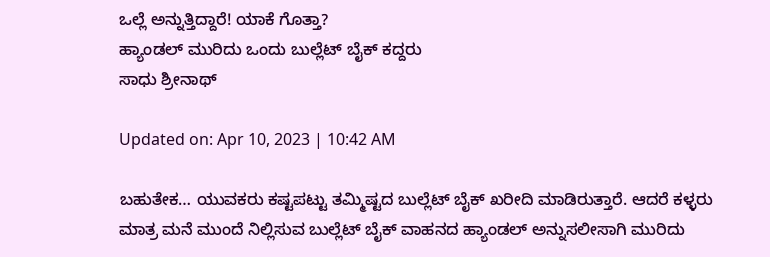ಒಲ್ಲೆ ಅನ್ನುತ್ತಿದ್ದಾರೆ! ಯಾಕೆ ಗೊತ್ತಾ?
ಹ್ಯಾಂಡಲ್ ಮುರಿದು ಒಂದು ಬುಲ್ಲೆಟ್ ಬೈಕ್ ಕದ್ದರು
ಸಾಧು ಶ್ರೀನಾಥ್

Updated on: Apr 10, 2023 | 10:42 AM

ಬಹುತೇಕ… ಯುವಕರು ಕಷ್ಟಪಟ್ಟು ತಮ್ಮಿಷ್ಟದ ಬುಲ್ಲೆಟ್ ಬೈಕ್ ಖರೀದಿ ಮಾಡಿರುತ್ತಾರೆ. ಆದರೆ ಕಳ್ಳರು ಮಾತ್ರ ಮನೆ ಮುಂದೆ ನಿಲ್ಲಿಸುವ ಬುಲ್ಲೆಟ್ ಬೈಕ್ ವಾಹನದ ಹ್ಯಾಂಡಲ್ ಅನ್ನುಸಲೀಸಾಗಿ ಮುರಿದು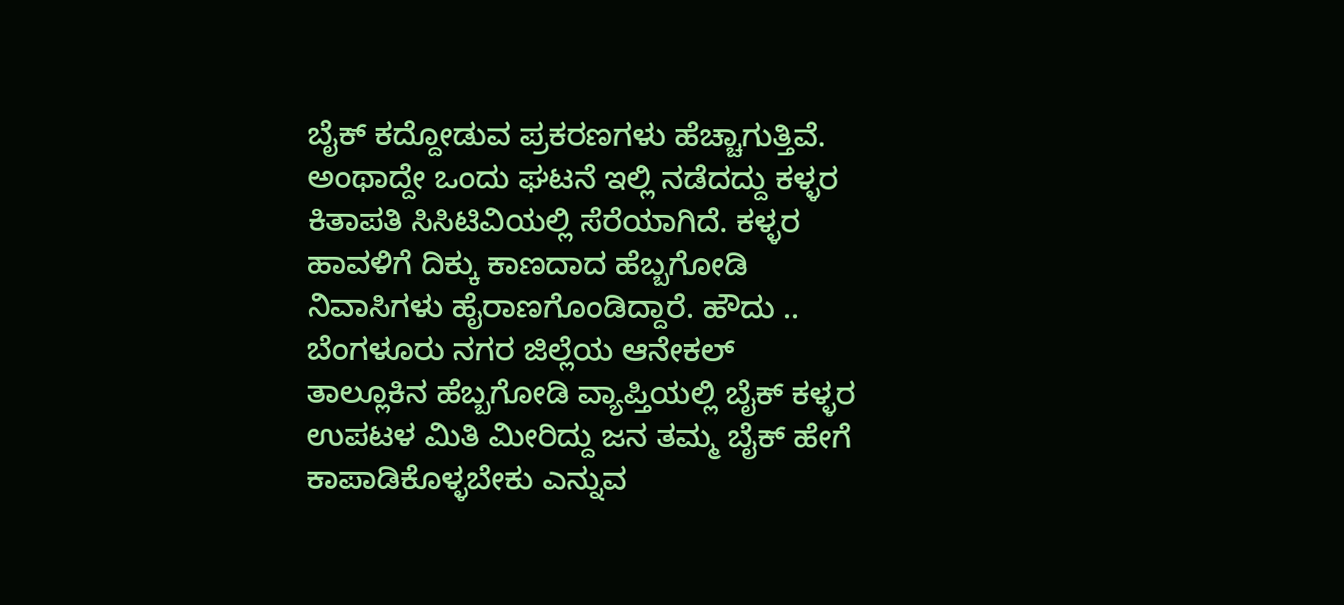ಬೈಕ್ ಕದ್ದೋಡುವ ಪ್ರಕರಣಗಳು ಹೆಚ್ಚಾಗುತ್ತಿವೆ. ಅಂಥಾದ್ದೇ ಒಂದು ಘಟನೆ ಇಲ್ಲಿ ನಡೆದದ್ದು ಕಳ್ಳರ ಕಿತಾಪತಿ ಸಿಸಿಟಿವಿಯಲ್ಲಿ ಸೆರೆಯಾಗಿದೆ. ಕಳ್ಳರ‌ ಹಾವಳಿಗೆ ದಿಕ್ಕು ಕಾಣದಾದ ಹೆಬ್ಬಗೋಡಿ ನಿವಾಸಿಗಳು ಹೈರಾಣಗೊಂಡಿದ್ದಾರೆ. ಹೌದು .. ಬೆಂಗಳೂರು ನಗರ ಜಿಲ್ಲೆಯ ಆನೇಕಲ್ ತಾಲ್ಲೂಕಿನ ‌ಹೆಬ್ಬಗೋಡಿ ವ್ಯಾಪ್ತಿಯಲ್ಲಿ ಬೈಕ್ ಕಳ್ಳರ ಉಪಟಳ ಮಿತಿ ಮೀರಿದ್ದು ಜನ ತಮ್ಮ ಬೈಕ್ ಹೇಗೆ ಕಾಪಾಡಿಕೊಳ್ಳಬೇಕು ಎನ್ನುವ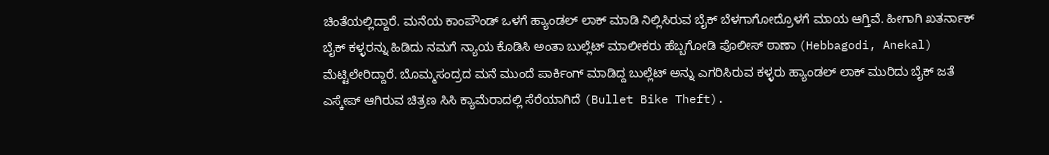ಚಿಂತೆಯಲ್ಲಿದ್ದಾರೆ. ಮನೆಯ ಕಾಂಪೌಂಡ್ ಒಳಗೆ ಹ್ಯಾಂಡಲ್ ಲಾಕ್ ಮಾಡಿ ನಿಲ್ಲಿಸಿರುವ ಬೈಕ್ ಬೆಳಗಾಗೋದ್ರೊಳಗೆ ಮಾಯ ಆಗ್ತಿವೆ. ಹೀಗಾಗಿ ಖತರ್ನಾಕ್ ಬೈಕ್ ಕಳ್ಳರನ್ನು ಹಿಡಿದು ನಮಗೆ ನ್ಯಾಯ ಕೊಡಿಸಿ ಅಂತಾ ಬುಲ್ಲೆಟ್ ಮಾಲೀಕರು ಹೆಬ್ಬಗೋಡಿ ಪೊಲೀಸ್ ಠಾಣಾ (Hebbagodi, Anekal) ಮೆಟ್ಟಿಲೇರಿದ್ದಾರೆ. ಬೊಮ್ಮಸಂದ್ರದ ಮನೆ ಮುಂದೆ ಪಾರ್ಕಿಂಗ್ ಮಾಡಿದ್ದ ಬುಲ್ಲೆಟ್ ಅನ್ನು ಎಗರಿಸಿರುವ ಕಳ್ಳರು ಹ್ಯಾಂಡಲ್ ಲಾಕ್ ಮುರಿದು ಬೈಕ್ ಜತೆ ಎಸ್ಕೇಪ್ ಆಗಿರುವ ಚಿತ್ರಣ ಸಿಸಿ ಕ್ಯಾಮೆರಾದಲ್ಲಿ ಸೆರೆಯಾಗಿದೆ (Bullet Bike Theft).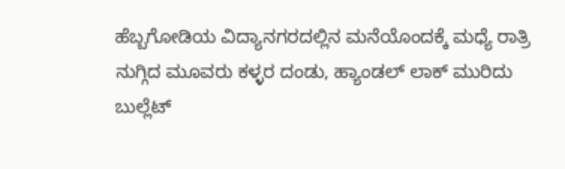ಹೆಬ್ಬಗೋಡಿಯ ವಿದ್ಯಾನಗರದಲ್ಲಿನ‌ ಮನೆಯೊಂದಕ್ಕೆ‌ ಮಧ್ಯೆ ರಾತ್ರಿ ನುಗ್ಗಿದ ಮೂವರು ಕಳ್ಳರ ದಂಡು, ಹ್ಯಾಂಡಲ್ ಲಾಕ್ ಮುರಿದು ಬುಲ್ಲೆಟ್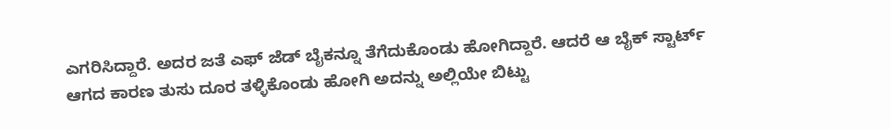ಎಗರಿಸಿದ್ದಾರೆ. ಅದರ ಜತೆ ಎಫ್ ಜೆಡ್ ಬೈಕನ್ನೂ ತೆಗೆದುಕೊಂಡು ಹೋಗಿದ್ದಾರೆ. ಆದರೆ ಆ ಬೈಕ್ ಸ್ಟಾರ್ಟ್ ಆಗದ ಕಾರಣ ತುಸು ದೂರ ತಳ್ಳಿಕೊಂಡು ಹೋಗಿ ಅದನ್ನು ಅಲ್ಲಿಯೇ ಬಿಟ್ಟು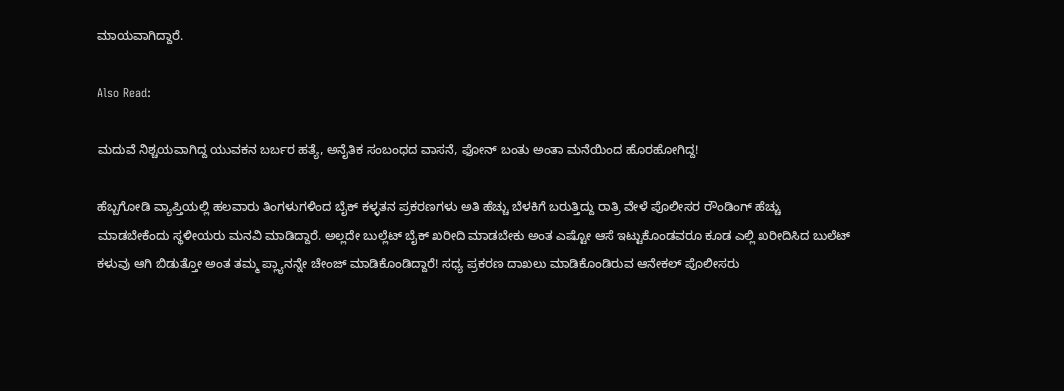ಮಾಯವಾಗಿದ್ದಾರೆ.

Also Read:

ಮದುವೆ ನಿಶ್ಚಯವಾಗಿದ್ದ ಯುವಕನ ಬರ್ಬರ ಹತ್ಯೆ, ಅನೈತಿಕ ಸಂಬಂಧದ ವಾಸನೆ, ಫೋನ್ ಬಂತು ಅಂತಾ ಮನೆಯಿಂದ ಹೊರಹೋಗಿದ್ದ!

ಹೆಬ್ಬಗೋಡಿ ವ್ಯಾಪ್ತಿಯಲ್ಲಿ ಹಲವಾರು ತಿಂಗಳುಗಳಿಂದ ಬೈಕ್ ಕಳ್ಳತನ ಪ್ರಕರಣಗಳು ಅತಿ ಹೆಚ್ಚು ಬೆಳಕಿಗೆ ಬರುತ್ತಿದ್ದು ರಾತ್ರಿ ವೇಳೆ ಪೊಲೀಸರ ರೌಂಡಿಂಗ್ ಹೆಚ್ಚು ಮಾಡಬೇಕೆಂದು ಸ್ಥಳೀಯರು ಮನವಿ‌ ಮಾಡಿದ್ದಾರೆ. ಅಲ್ಲದೇ ಬುಲ್ಲೆಟ್ ಬೈಕ್ ಖರೀದಿ ಮಾಡಬೇಕು ಅಂತ ಎಷ್ಟೋ ಆಸೆ‌ ಇಟ್ಟುಕೊಂಡವರೂ ಕೂಡ ಎಲ್ಲಿ ಖರೀದಿಸಿದ ಬುಲೆಟ್ ಕಳುವು ಆಗಿ ಬಿಡುತ್ತೋ ಅಂತ ತಮ್ಮ ಪ್ಲ್ಯಾನನ್ನೇ ಚೇಂಜ್ ಮಾಡಿಕೊಂಡಿದ್ದಾರೆ! ಸಧ್ಯ ಪ್ರಕರಣ ದಾಖಲು ಮಾಡಿಕೊಂಡಿರುವ ಆನೇಕಲ್ ಪೊಲೀಸರು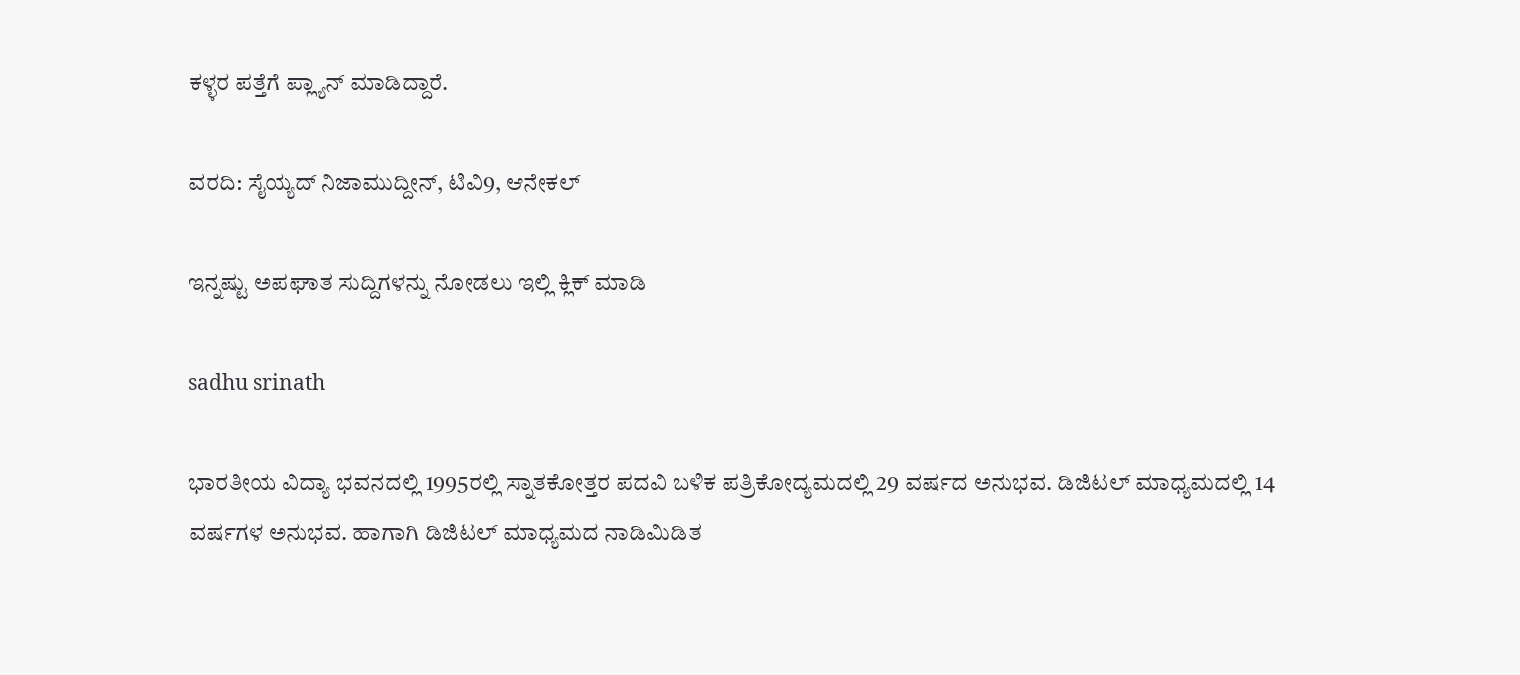ಕಳ್ಳರ ಪತ್ತೆಗೆ ಪ್ಲ್ಯಾನ್ ಮಾಡಿದ್ದಾರೆ.

ವರದಿ: ಸೈಯ್ಯದ್ ನಿಜಾಮುದ್ದೀನ್, ಟಿವಿ9, ಆನೇಕಲ್

ಇನ್ನಷ್ಟು ಅಪಘಾತ ಸುದ್ದಿಗಳನ್ನು ನೋಡಲು ಇಲ್ಲಿ ಕ್ಲಿಕ್ ಮಾಡಿ

sadhu srinath

ಭಾರತೀಯ ವಿದ್ಯಾ ಭವನದಲ್ಲಿ 1995ರಲ್ಲಿ ಸ್ನಾತಕೋತ್ತರ ಪದವಿ ಬಳಿಕ ಪತ್ರಿಕೋದ್ಯಮದಲ್ಲಿ 29 ವರ್ಷದ ಅನುಭವ. ಡಿಜಿಟಲ್ ಮಾಧ್ಯಮದಲ್ಲಿ 14 ವರ್ಷಗಳ ಅನುಭವ. ಹಾಗಾಗಿ ಡಿಜಿಟಲ್ ಮಾಧ್ಯಮದ ನಾಡಿಮಿಡಿತ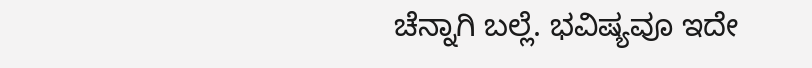ಚೆನ್ನಾಗಿ ಬಲ್ಲೆ. ಭವಿಷ್ಯವೂ ಇದೇ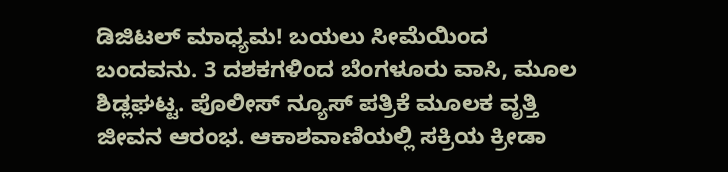ಡಿಜಿಟಲ್ ಮಾಧ್ಯಮ! ಬಯಲು ಸೀಮೆಯಿಂದ ಬಂದವನು. 3 ದಶಕಗಳಿಂದ ಬೆಂಗಳೂರು ವಾಸಿ, ಮೂಲ ಶಿಡ್ಲಘಟ್ಟ. ಪೊಲೀಸ್ ನ್ಯೂಸ್ ಪತ್ರಿಕೆ ಮೂಲಕ ವೃತ್ತಿ ಜೀವನ ಆರಂಭ. ಆಕಾಶವಾಣಿಯಲ್ಲಿ ಸಕ್ರಿಯ ಕ್ರೀಡಾ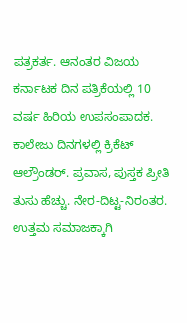ಪತ್ರಕರ್ತ. ಆನಂತರ ವಿಜಯ ಕರ್ನಾಟಕ ದಿನ ಪತ್ರಿಕೆಯಲ್ಲಿ 10 ವರ್ಷ ಹಿರಿಯ ಉಪಸಂಪಾದಕ. ಕಾಲೇಜು ದಿನಗಳಲ್ಲಿ ಕ್ರಿಕೆಟ್ ಆಲ್ರೌಂಡರ್. ಪ್ರವಾಸ, ಪುಸ್ತಕ ಪ್ರೀತಿ ತುಸು ಹೆಚ್ಚು. ನೇರ-ದಿಟ್ಟ-ನಿರಂತರ. ಉತ್ತಮ ಸಮಾಜಕ್ಕಾಗಿ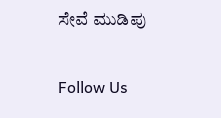ಸೇವೆ ಮುಡಿಪು

Follow Us